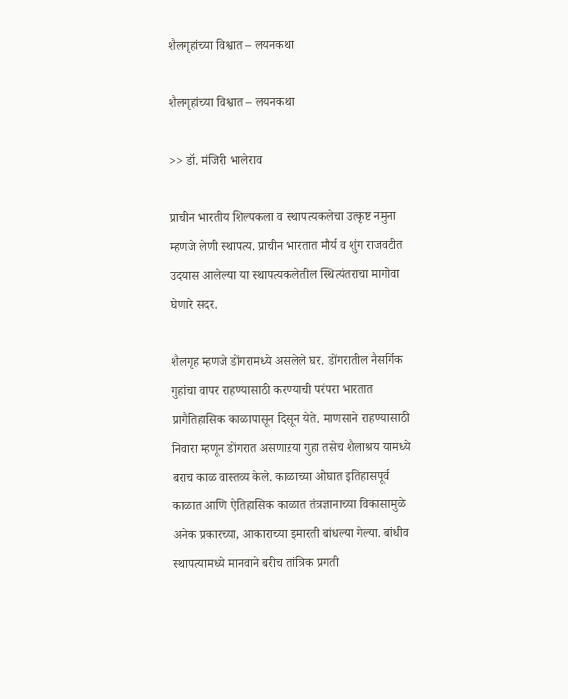शैलगृहांच्या विश्वात – लयनकथा

शैलगृहांच्या विश्वात – लयनकथा

>> डॉ. मंजिरी भालेराव

प्राचीन भारतीय शिल्पकला व स्थापत्यकलेचा उत्कृष्ट नमुना म्हणजे लेणी स्थापत्य. प्राचीन भारतात मौर्य व शुंग राजवटीत उदयास आलेल्या या स्थापत्यकलेतील स्थित्यंतराचा मागोवा घेणारे सदर.

शैलगृह म्हणजे डोंगरामध्ये असलेले घर. डोंगरातील नैसर्गिक गुहांचा वापर राहण्यासाठी करण्याची परंपरा भारतात प्रागैतिहासिक काळापासून दिसून येते. माणसाने राहण्यासाठी निवारा म्हणून डोंगरात असणाऱया गुहा तसेच शैलाश्रय यामध्ये बराच काळ वास्तव्य केले. काळाच्या ओघात इतिहासपूर्व काळात आणि ऐतिहासिक काळात तंत्रज्ञानाच्या विकासामुळे अनेक प्रकारच्या, आकाराच्या इमारती बांधल्या गेल्या. बांधीव स्थापत्यामध्ये मानवाने बरीच तांत्रिक प्रगती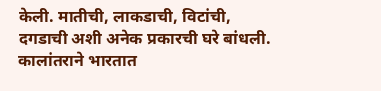केली. मातीची, लाकडाची, विटांची, दगडाची अशी अनेक प्रकारची घरे बांधली. कालांतराने भारतात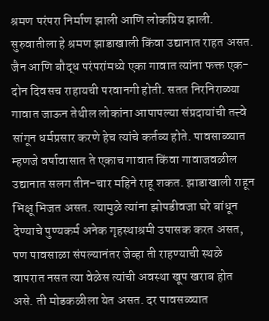श्रमण परंपरा निर्माण झाली आणि लोकप्रिय झाली. सुरुवातीला हे श्रमण झाडाखाली किंवा उद्यानात राहत असत. जैन आणि बौद्ध परंपरांमध्ये एका गावात त्यांना फक्त एक-दोन दिवसच राहायची परवानगी होती. सतत निरनिराळ्या गावात जाऊन तेथील लोकांना आपापल्या संप्रदायांची तत्त्वे सांगून धर्मप्रसार करणे हेच त्यांचे कर्तव्य होते. पावसाळ्यात म्हणजे वर्षावासात ते एकाच गावात किंवा गावाजवळील उद्यानात सलग तीन-चार महिने राहू शकत. झाडाखाली राहून भिक्षू भिजत असत. त्यामुळे त्यांना झोपडीवजा घरे बांधून देण्याचे पुण्यकर्म अनेक गृहस्थाश्रमी उपासक करत असत, पण पावसाळा संपल्यानंतर जेव्हा ती राहण्याची स्थळे वापरात नसत त्या वेळेस त्यांची अवस्था खूप खराब होत असे. ती मोडकळीला येत असत. दर पावसळ्यात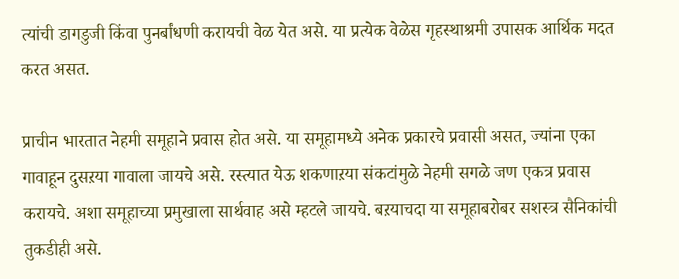त्यांची डागडुजी किंवा पुनर्बांधणी करायची वेळ येत असे. या प्रत्येक वेळेस गृहस्थाश्रमी उपासक आर्थिक मदत करत असत.

प्राचीन भारतात नेहमी समूहाने प्रवास होत असे. या समूहामध्ये अनेक प्रकारचे प्रवासी असत, ज्यांना एका गावाहून दुसऱया गावाला जायचे असे. रस्त्यात येऊ शकणाऱया संकटांमुळे नेहमी सगळे जण एकत्र प्रवास करायचे. अशा समूहाच्या प्रमुखाला सार्थवाह असे म्हटले जायचे. बऱयाचदा या समूहाबरोबर सशस्त्र सैनिकांची तुकडीही असे.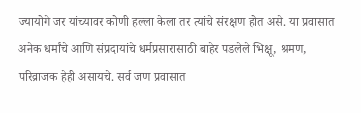ज्यायोगे जर यांच्यावर कोणी हल्ला केला तर त्यांचे संरक्षण होत असे. या प्रवासात अनेक धर्मांचे आणि संप्रदायांचे धर्मप्रसारासाठी बाहेर पडलेले भिक्षू, श्रमण, परिव्राजक हेही असायचे. सर्व जण प्रवासात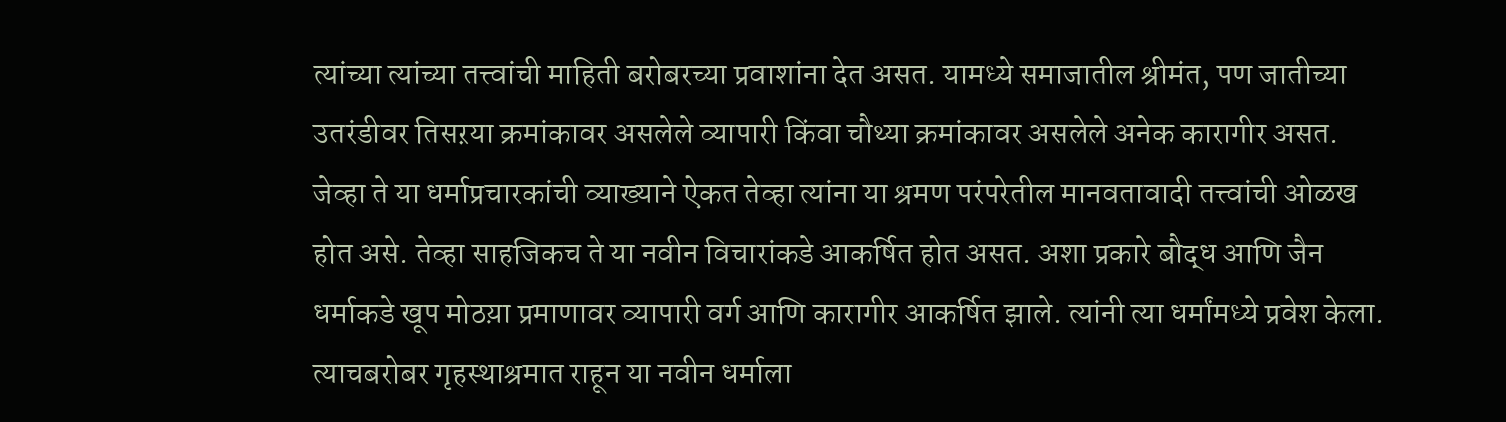त्यांच्या त्यांच्या तत्त्वांची माहिती बरोबरच्या प्रवाशांना देत असत. यामध्ये समाजातील श्रीमंत, पण जातीच्या उतरंडीवर तिसऱया क्रमांकावर असलेले व्यापारी किंवा चौथ्या क्रमांकावर असलेले अनेक कारागीर असत. जेव्हा ते या धर्माप्रचारकांची व्याख्याने ऐकत तेव्हा त्यांना या श्रमण परंपरेतील मानवतावादी तत्त्वांची ओळख होत असे. तेव्हा साहजिकच ते या नवीन विचारांकडे आकर्षित होत असत. अशा प्रकारे बौद्ध आणि जैन धर्माकडे खूप मोठय़ा प्रमाणावर व्यापारी वर्ग आणि कारागीर आकर्षित झाले. त्यांनी त्या धर्मांमध्ये प्रवेश केला. त्याचबरोबर गृहस्थाश्रमात राहून या नवीन धर्माला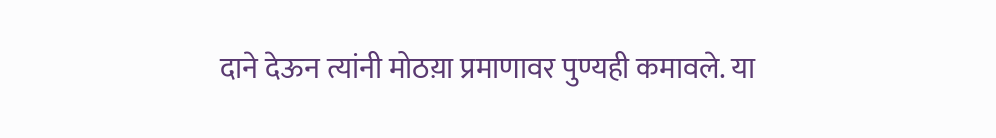दाने देऊन त्यांनी मोठय़ा प्रमाणावर पुण्यही कमावले. या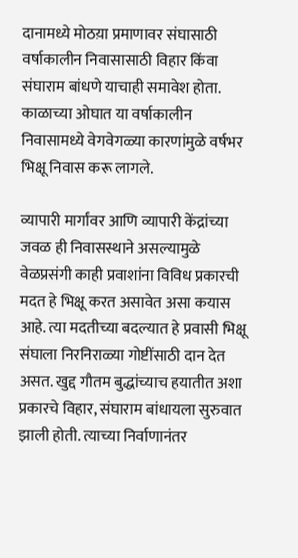दानामध्ये मोठय़ा प्रमाणावर संघासाठी वर्षाकालीन निवासासाठी विहार किंवा संघाराम बांधणे याचाही समावेश होता. काळाच्या ओघात या वर्षाकालीन निवासामध्ये वेगवेगळ्या कारणांमुळे वर्षभर भिक्षू निवास करू लागले.

व्यापारी मार्गांवर आणि व्यापारी केंद्रांच्या जवळ ही निवासस्थाने असल्यामुळे वेळप्रसंगी काही प्रवाशांना विविध प्रकारची मदत हे भिक्षू करत असावेत असा कयास आहे. त्या मदतीच्या बदल्यात हे प्रवासी भिक्षू संघाला निरनिराळ्या गोष्टींसाठी दान देत असत. खुद्द गौतम बुद्धांच्याच हयातीत अशा प्रकारचे विहार, संघाराम बांधायला सुरुवात झाली होती. त्याच्या निर्वाणानंतर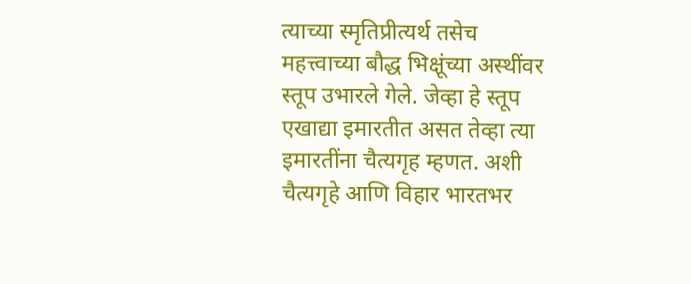त्याच्या स्मृतिप्रीत्यर्थ तसेच महत्त्वाच्या बौद्ध भिक्षूंच्या अस्थींवर स्तूप उभारले गेले. जेव्हा हे स्तूप   एखाद्या इमारतीत असत तेव्हा त्या इमारतींना चैत्यगृह म्हणत. अशी चैत्यगृहे आणि विहार भारतभर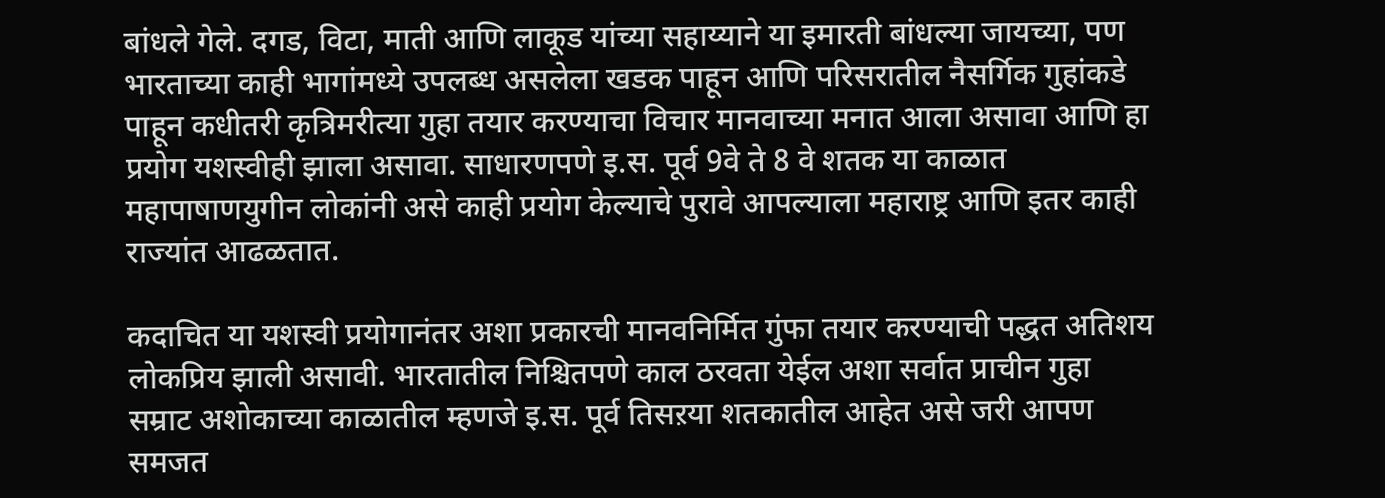बांधले गेले. दगड, विटा, माती आणि लाकूड यांच्या सहाय्याने या इमारती बांधल्या जायच्या, पण भारताच्या काही भागांमध्ये उपलब्ध असलेला खडक पाहून आणि परिसरातील नैसर्गिक गुहांकडे पाहून कधीतरी कृत्रिमरीत्या गुहा तयार करण्याचा विचार मानवाच्या मनात आला असावा आणि हा प्रयोग यशस्वीही झाला असावा. साधारणपणे इ.स. पूर्व 9वे ते 8 वे शतक या काळात महापाषाणयुगीन लोकांनी असे काही प्रयोग केल्याचे पुरावे आपल्याला महाराष्ट्र आणि इतर काही राज्यांत आढळतात.

कदाचित या यशस्वी प्रयोगानंतर अशा प्रकारची मानवनिर्मित गुंफा तयार करण्याची पद्धत अतिशय लोकप्रिय झाली असावी. भारतातील निश्चितपणे काल ठरवता येईल अशा सर्वात प्राचीन गुहा सम्राट अशोकाच्या काळातील म्हणजे इ.स. पूर्व तिसऱया शतकातील आहेत असे जरी आपण समजत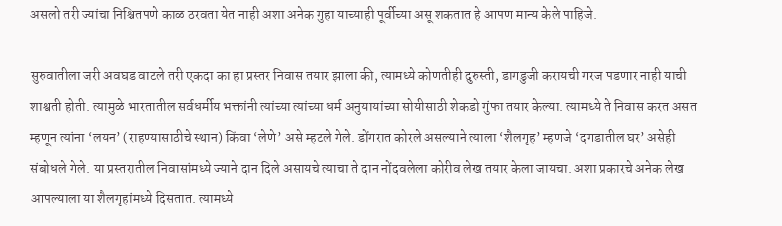असलो तरी ज्यांचा निश्चितपणे काळ ठरवता येत नाही अशा अनेक गुहा याच्याही पूर्वीच्या असू शकतात हे आपण मान्य केले पाहिजे.

सुरुवातीला जरी अवघड वाटले तरी एकदा का हा प्रस्तर निवास तयार झाला की, त्यामध्ये कोणतीही दुरुस्ती, डागडुजी करायची गरज पडणार नाही याची शाश्वती होती. त्यामुळे भारतातील सर्वधर्मीय भक्तांनी त्यांच्या त्यांच्या धर्म अनुयायांच्या सोयीसाठी शेकडो गुंफा तयार केल्या. त्यामध्ये ते निवास करत असत म्हणून त्यांना ‘लयन’ (राहण्यासाठीचे स्थान) किंवा ‘लेणे’ असे म्हटले गेले. डोंगरात कोरले असल्याने त्याला ‘शैलगृह’ म्हणजे ‘दगडातील घर’ असेही संबोधले गेले. या प्रस्तरातील निवासांमध्ये ज्याने दान दिले असायचे त्याचा ते दान नोंदवलेला कोरीव लेख तयार केला जायचा. अशा प्रकारचे अनेक लेख आपल्याला या शैलगृहांमध्ये दिसतात. त्यामध्ये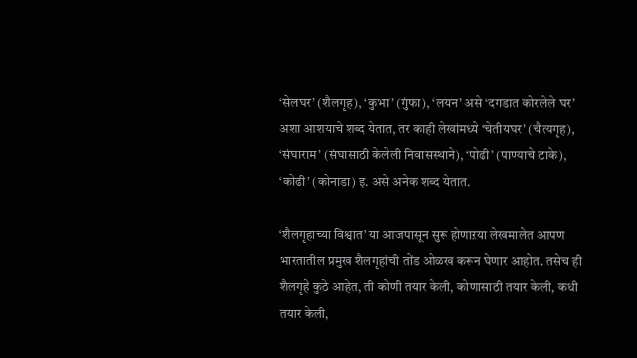‘सेलघर’ (शैलगृह), ‘कुभा’ (गुंफा), ‘लयन’ असे ‘दगडात कोरलेले घर’ अशा आशयाचे शब्द येतात, तर काही लेखांमध्ये ‘चेतीयघर’ (चैत्यगृह), ‘संघाराम’ (संघासाठी केलेली निवासस्थाने), ‘पोढी’ (पाण्याचे टाके), ‘कोढी’ (कोनाडा) इ. असे अनेक शब्द येतात.

‘शैलगृहाच्या विश्वात’ या आजपासून सुरू होणाऱया लेखमालेत आपण भारतातील प्रमुख शैलगृहांची तोंड ओळख करून घेणार आहोत. तसेच ही शैलगृहे कुठे आहेत, ती कोणी तयार केली, कोणासाठी तयार केली, कधी तयार केली,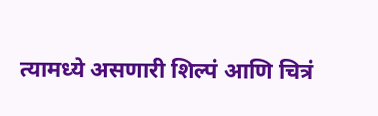त्यामध्ये असणारी शिल्पं आणि चित्रं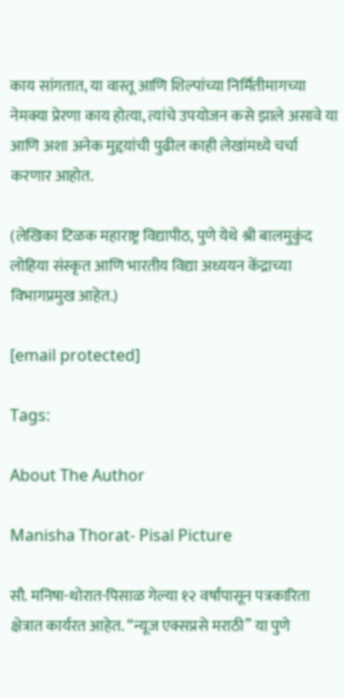काय सांगतात, या वास्तू आणि शिल्पांच्या निर्मितीमागच्या नेमक्या प्रेरणा काय होत्या, त्यांचे उपयोजन कसे झाले असावे या आणि अशा अनेक मुद्दय़ांची पुढील काही लेखांमध्ये चर्चा करणार आहोत.

(लेखिका टिळक महाराष्ट्र विद्यापीठ, पुणे येथे श्री बालमुकुंद लोहिया संस्कृत आणि भारतीय विद्या अध्ययन केंद्राच्या विभागप्रमुख आहेत.)

[email protected]

Tags:

About The Author

Manisha Thorat- Pisal Picture

सौ. मनिषा-थोरात-पिसाळ गेल्या १२ वर्षांपासून पत्रकारिता क्षेत्रात कार्यरत आहेत. ‘‘न्यूज एक्सप्रसे मराठी’’ या पुणे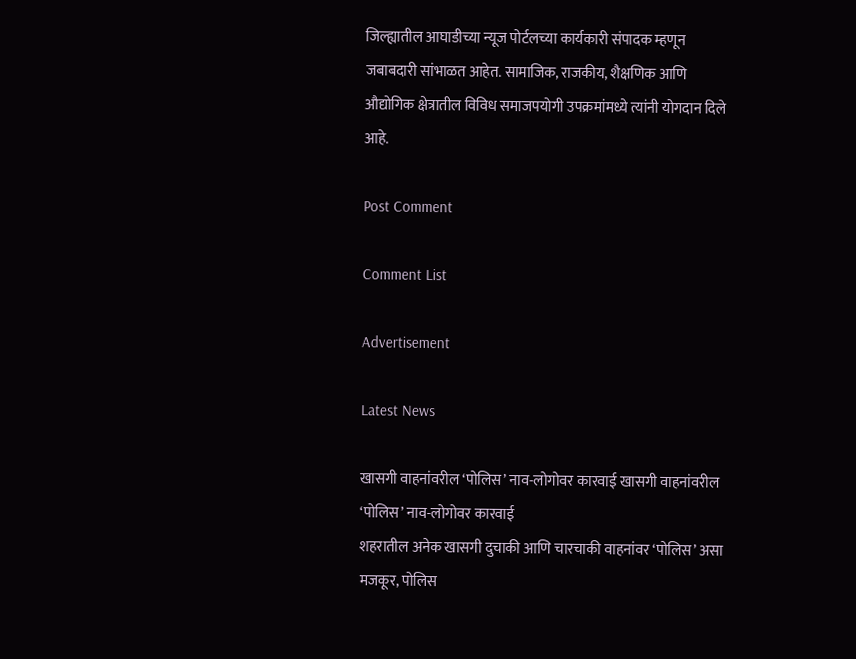जिल्ह्यातील आघाडीच्या न्यूज पोर्टलच्या कार्यकारी संपादक म्हणून जबाबदारी सांभाळत आहेत. सामाजिक, राजकीय, शैक्षणिक आणि औद्योगिक क्षेत्रातील विविध समाजपयोगी उपक्रमांमध्ये त्यांनी योगदान दिले आहे.

Post Comment

Comment List

Advertisement

Latest News

खासगी वाहनांवरील ‘पोलिस’ नाव-लोगोवर कारवाई खासगी वाहनांवरील ‘पोलिस’ नाव-लोगोवर कारवाई
शहरातील अनेक खासगी दुचाकी आणि चारचाकी वाहनांवर ‘पोलिस’ असा मजकूर, पोलिस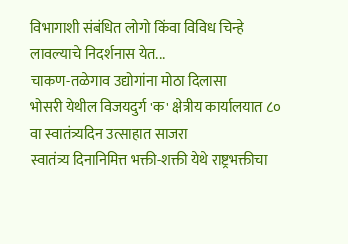विभागाशी संबंधित लोगो किंवा विविध चिन्हे लावल्याचे निदर्शनास येत...
चाकण-तळेगाव उद्योगांना मोठा दिलासा
भोसरी येथील विजयदुर्ग 'क' क्षेत्रीय कार्यालयात ८० वा स्वातंत्र्यदिन उत्साहात साजरा
स्वातंत्र्य दिनानिमित्त भक्ती-शक्ती येथे राष्ट्रभक्तीचा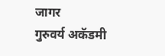जागर
गुरुवर्य अकॅडमी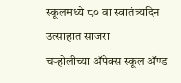स्कूलमध्ये ८० वा स्वातंत्र्यदिन उत्साहात साजरा
चऱ्होलीच्या अ‍ॅपेक्स स्कूल अ‍ॅण्ड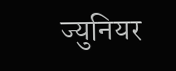ज्युनियर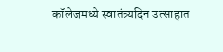कॉलेजमध्ये स्वातंत्र्यदिन उत्साहात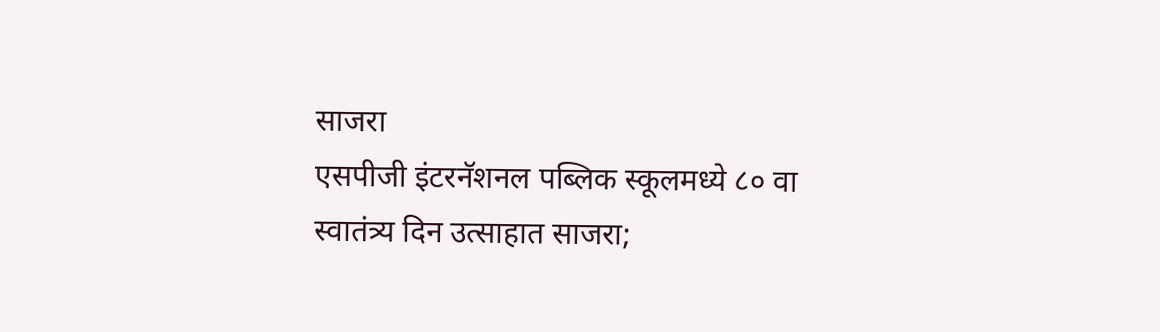साजरा
एसपीजी इंटरनॅशनल पब्लिक स्कूलमध्ये ८० वा स्वातंत्र्य दिन उत्साहात साजरा;